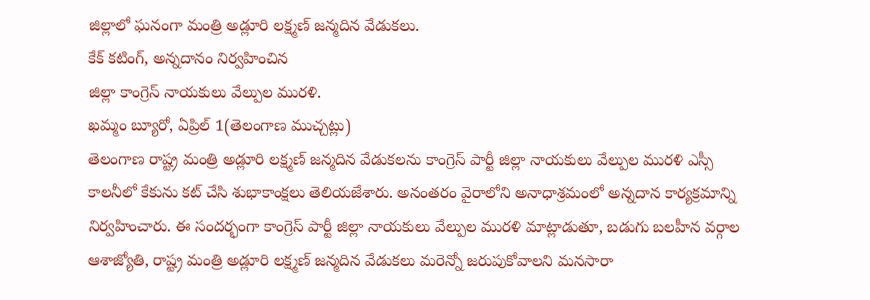జిల్లాలో ఘనంగా మంత్రి అడ్లూరి లక్ష్మణ్ జన్మదిన వేడుకలు.
కేక్ కటింగ్, అన్నదానం నిర్వహించిన
జిల్లా కాంగ్రెస్ నాయకులు వేల్పుల మురళి.
ఖమ్మం బ్యూరో, ఏప్రిల్ 1(తెలంగాణ ముచ్చట్లు)
తెలంగాణ రాష్ట్ర మంత్రి అడ్లూరి లక్ష్మణ్ జన్మదిన వేడుకలను కాంగ్రెస్ పార్టీ జిల్లా నాయకులు వేల్పుల మురళి ఎస్సీ కాలనీలో కేకును కట్ చేసి శుభాకాంక్షలు తెలియజేశారు. అనంతరం వైరాలోని అనాధాశ్రమంలో అన్నదాన కార్యక్రమాన్ని నిర్వహించారు. ఈ సందర్భంగా కాంగ్రెస్ పార్టీ జిల్లా నాయకులు వేల్పుల మురళి మాట్లాడుతూ, బడుగు బలహీన వర్గాల ఆశాజ్యోతి, రాష్ట్ర మంత్రి అడ్లూరి లక్ష్మణ్ జన్మదిన వేడుకలు మరెన్నో జరుపుకోవాలని మనసారా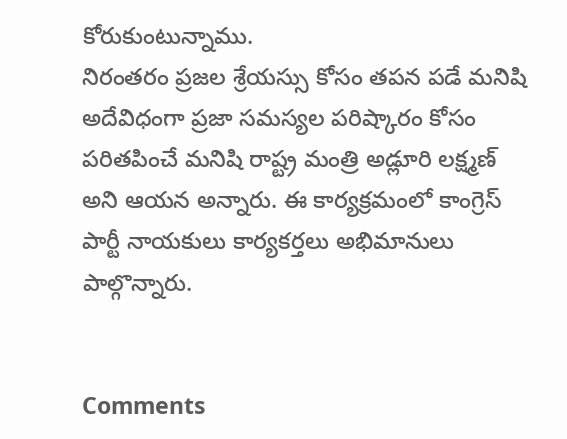కోరుకుంటున్నాము.
నిరంతరం ప్రజల శ్రేయస్సు కోసం తపన పడే మనిషి అదేవిధంగా ప్రజా సమస్యల పరిష్కారం కోసం పరితపించే మనిషి రాష్ట్ర మంత్రి అడ్లూరి లక్ష్మణ్ అని ఆయన అన్నారు. ఈ కార్యక్రమంలో కాంగ్రెస్ పార్టీ నాయకులు కార్యకర్తలు అభిమానులు పాల్గొన్నారు.


Comments